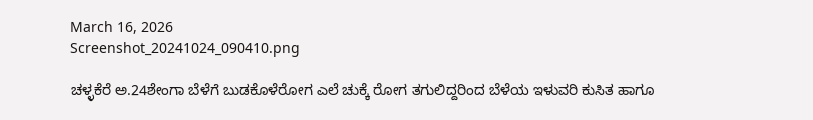March 16, 2026
Screenshot_20241024_090410.png

ಚಳ್ಳಕೆರೆ ಅ.24ಶೇಂಗಾ ಬೆಳೆಗೆ ಬುಡಕೊಳೆರೋಗ ಎಲೆ ಚುಕ್ಕೆ ರೋಗ ತಗುಲಿದ್ದರಿಂದ ಬೆಳೆಯ ಇಳುವರಿ ಕುಸಿತ ಹಾಗೂ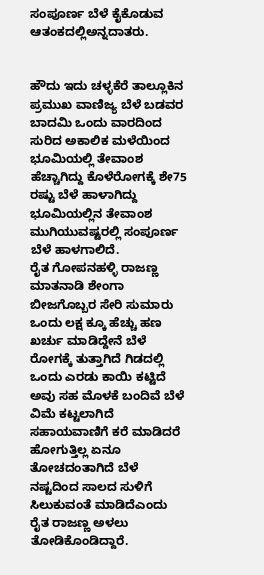ಸಂಪೂರ್ಣ ಬೆಳೆ ಕೈಕೊಡುವ ಆತಂಕದಲ್ಲಿ‌ಅನ್ನದಾತರು.


ಹೌದು ಇದು ಚಳ್ಳಕೆರೆ ತಾಲ್ಲೂಕಿನ ಪ್ರಮುಖ ವಾಣಿಜ್ಯ ಬೆಳೆ ಬಡವರ ಬಾದಮಿ ಒಂದು ವಾರದಿಂದ ಸುರಿದ ಅಕಾಲಿಕ ಮಳೆಯಿಂದ ಭೂಮಿಯಲ್ಲಿ ತೇವಾಂಶ ಹೆಚ್ಚಾಗಿದ್ದು ಕೊಳೆರೋಗಕ್ಕೆ ಶೇ75 ರಷ್ಟು ಬೆಳೆ ಹಾಳಾಗಿದ್ದು ಭೂಮಿಯಲ್ಲಿನ ತೇವಾಂಶ ಮುಗಿಯುವಷ್ಟರಲ್ಲಿ ಸಂಪೂರ್ಣ ಬೆಳೆ ಹಾಳಗಾಲಿದೆ.
ರೈತ ಗೋಪನಹಳ್ಳಿ ರಾಜಣ್ಣ ಮಾತನಾಡಿ ಶೇಂಗಾ ಬೀಜಗೊಬ್ಬರ ಸೇರಿ ಸುಮಾರು ಒಂದು ಲಕ್ಷ ಕ್ಕೂ ಹೆಚ್ಚು ಹಣ ಖರ್ಚು ಮಾಡಿದ್ದೇನೆ ಬೆಳೆ ರೋಗಕ್ಕೆ ತುತ್ತಾಗಿದೆ ಗಿಡದಲ್ಲಿ ಒಂದು ಎರಡು ಕಾಯಿ ಕಟ್ಟಿದೆ ಅವು ಸಹ ಮೊಳಕೆ ಬಂದಿವೆ ಬೆಳೆ ವಿಮೆ ಕಟ್ಟಲಾಗಿದೆ ಸಹಾಯವಾಣಿಗೆ ಕರೆ ಮಾಡಿದರೆ ಹೋಗುತ್ತಿಲ್ಲ ಏನೂ ತೋಚದಂತಾಗಿದೆ ಬೆಳೆ ನಷ್ಟದಿಂದ ಸಾಲದ ಸುಳಿಗೆ ಸಿಲುಕುವಂತೆ ಮಾಡಿದೆ‌ಎಂದು ರೈತ ರಾಜಣ್ಣ ಅಳಲು ತೋಡಿಕೊಂಡಿದ್ದಾರೆ.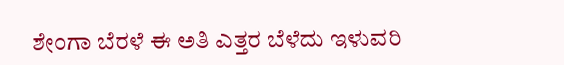ಶೇಂಗಾ ಬೆರಳೆ ಈ ಅತಿ ಎತ್ತರ ಬೆಳೆದು ಇಳುವರಿ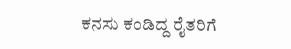ಕನಸು ಕಂಡಿದ್ದ ರೈತರಿಗೆ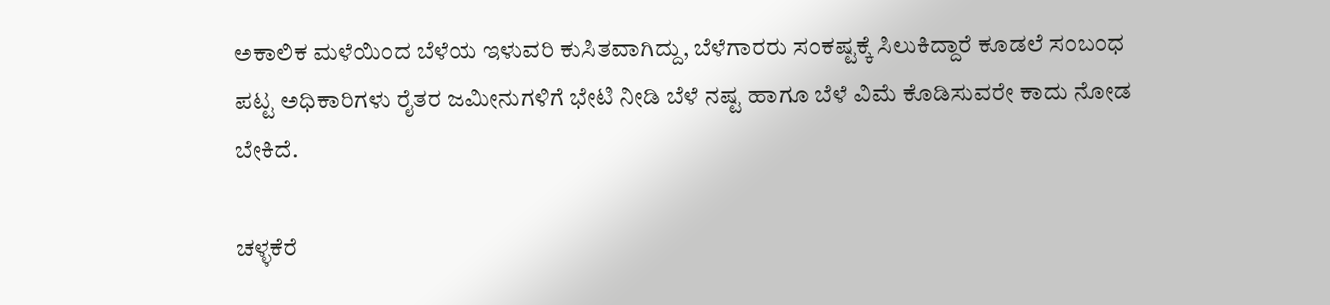ಅಕಾಲಿಕ ಮಳೆಯಿಂದ ಬೆಳೆಯ ಇಳುವರಿ ಕುಸಿತವಾಗಿದ್ದು, ಬೆಳೆಗಾರರು ಸಂಕಷ್ಟಕ್ಕೆ ಸಿಲುಕಿದ್ದಾರೆ ಕೂಡಲೆ ಸಂಬಂಧ ಪಟ್ಟ ಅಧಿಕಾರಿಗಳು ರೈತರ ಜಮೀನುಗಳಿಗೆ ಭೇಟಿ ನೀಡಿ ಬೆಳೆ ನಷ್ಟ ಹಾಗೂ ಬೆಳೆ ವಿಮೆ ಕೊಡಿಸುವರೇ ಕಾದು ನೋಡ ಬೇಕಿದೆ.

ಚಳ್ಳಕೆರೆ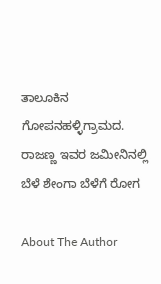ತಾಲೂಕಿನ ಗೋಪನಹಳ್ಳಿ‌ಗ್ರಾಮದ. ರಾಜಣ್ಣ ಇವರ ಜಮೀನಿನಲ್ಲಿ ಬೆಳೆ ಶೇಂಗಾ ಬೆಳೆಗೆ ರೋಗ

About The Author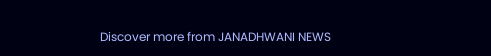Discover more from JANADHWANI NEWS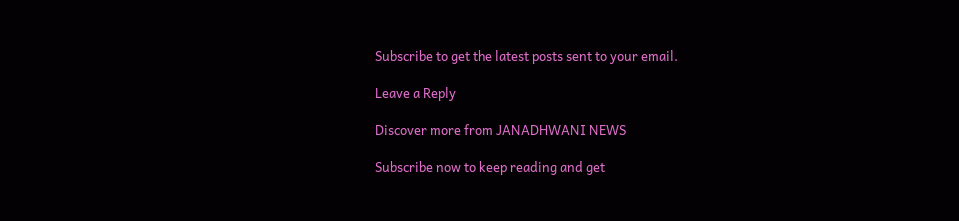Subscribe to get the latest posts sent to your email.

Leave a Reply

Discover more from JANADHWANI NEWS

Subscribe now to keep reading and get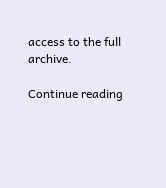access to the full archive.

Continue reading